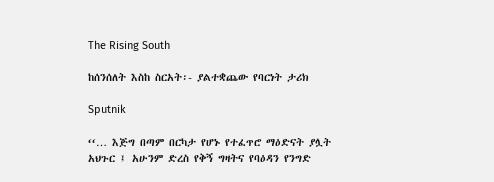The Rising South

ከሰንሰለት እስከ ስርአት፡- ያልተቋጨው የባርነት ታሪክ

Sputnik

‘‘… እጅግ በጣም በርካታ የሆኑ የተፈጥሮ ማዕድናት ያሏት አህጉር ፤ አሁንም ድረስ የቅኝ ግዛትና የባዕዳን የንግድ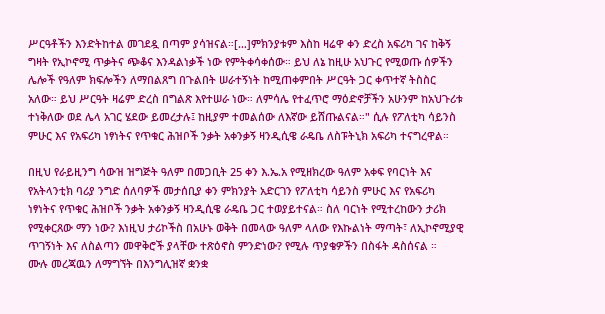ሥርዓቶችን እንድትከተል መገደዷ በጣም ያሳዝናል።[…]ምክንያቱም እስከ ዛሬዋ ቀን ድረስ አፍሪካ ገና ከቅኝ ግዛት የኢኮኖሚ ጥቃትና ጭቆና እንዳልነቃች ነው የምትቀሳቀሰው። ይህ ለኔ ከዚሁ አህጉር የሚወጡ ሰዎችን ሌሎች የዓለም ክፍሎችን ለማበልጸግ በጉልበት ሠራተኝነት ከሚጠቀምበት ሥርዓት ጋር ቀጥተኛ ትስስር አለው። ይህ ሥርዓት ዛሬም ድረስ በግልጽ እየተሠራ ነው። ለምሳሌ የተፈጥሮ ማዕድኖቻችን አሁንም ከአህጉሪቱ ተነቅለው ወደ ሌላ አገር ሄደው ይመረታሉ፤ ከዚያም ተመልሰው ለእኛው ይሸጡልናል።" ሲሉ የፖለቲካ ሳይንስ ምሁር እና የአፍሪካ ነፃነትና የጥቁር ሕዝቦች ንቃት አቀንቃኝ ዛንዲሲዌ ራዴቤ ለስፑትኒክ አፍሪካ ተናግረዋል።

በዚህ የራይዚንግ ሳውዝ ዝግጅት ዓለም በመጋቢት 25 ቀን እ.ኤ.አ የሚዘክረው ዓለም አቀፍ የባርነት እና የአትላንቲክ ባሪያ ንግድ ሰለባዎች መታሰቢያ ቀን ምክንያት አድርገን የፖለቲካ ሳይንስ ምሁር እና የአፍሪካ ነፃነትና የጥቁር ሕዝቦች ንቃት አቀንቃኝ ዛንዲሲዌ ራዴቤ ጋር ተወያይተናል። ስለ ባርነት የሚተረከውን ታሪክ የሚቀርጸው ማን ነው? እነዚህ ታሪኮችስ በአሁኑ ወቅት በመላው ዓለም ላለው የእኩልነት ማጣት፣ ለኢኮኖሚያዊ ጥገኝነት እና ለስልጣን መዋቅሮች ያላቸው ተጽዕኖስ ምንድነው? የሚሉ ጥያቄዎችን በስፋት ዳስሰናል ።
ሙሉ መረጃዉን ለማግኘት በእንግሊዝኛ ቋንቋ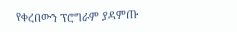የቀረበውን ፕሮግራም ያዳምጡ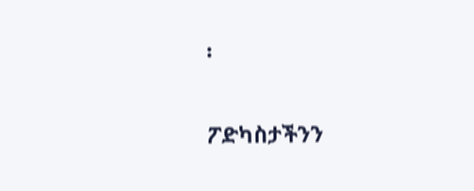፡

ፖድካስታችንን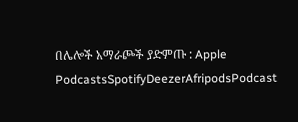በሌሎች አማራጮች ያድምጡ : Apple PodcastsSpotifyDeezerAfripodsPodcast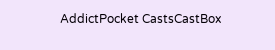AddictPocket CastsCastBox